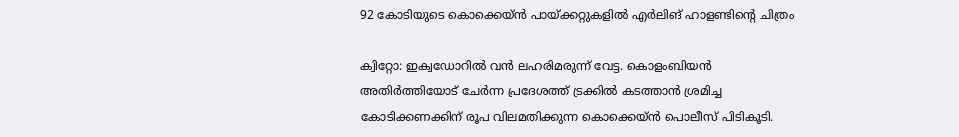92 കോടിയുടെ കൊക്കെയ്ൻ പായ്ക്കറ്റുകളിൽ എർലിങ് ഹാളണ്ടിന്റെ ചിത്രം

ക്വിറ്റോ: ഇക്വഡോറിൽ വൻ ലഹരിമരുന്ന് വേട്ട. കൊളംബിയൻ അതിർത്തിയോട് ചേർന്ന പ്രദേശത്ത് ട്രക്കിൽ കടത്താൻ ശ്രമിച്ച കോടിക്കണക്കിന് രൂപ വിലമതിക്കുന്ന കൊക്കെയ്ൻ പൊലീസ് പിടികൂടി.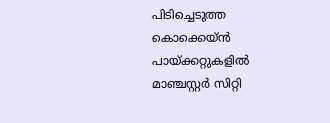പിടിച്ചെടുത്ത കൊക്കെയ്ൻ പായ്ക്കറ്റുകളിൽ മാഞ്ചസ്റ്റർ സിറ്റി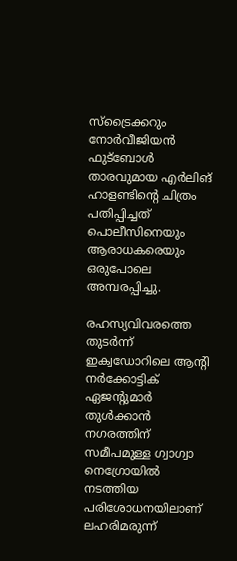സ്ട്രൈക്കറും നോർവീജിയൻ ഫുട്ബോൾ താരവുമായ എർലിങ് ഹാളണ്ടിന്റെ ചിത്രം പതിപ്പിച്ചത് പൊലീസിനെയും ആരാധകരെയും ഒരുപോലെ അമ്പരപ്പിച്ചു.

രഹസ്യവിവരത്തെ തുടർന്ന് ഇക്വഡോറിലെ ആന്റി നർക്കോട്ടിക് ഏജന്റുമാർ തുൾക്കാൻ നഗരത്തിന് സമീപമുള്ള ഗ്വാഗ്വാ നെഗ്രോയിൽ നടത്തിയ പരിശോധനയിലാണ് ലഹരിമരുന്ന്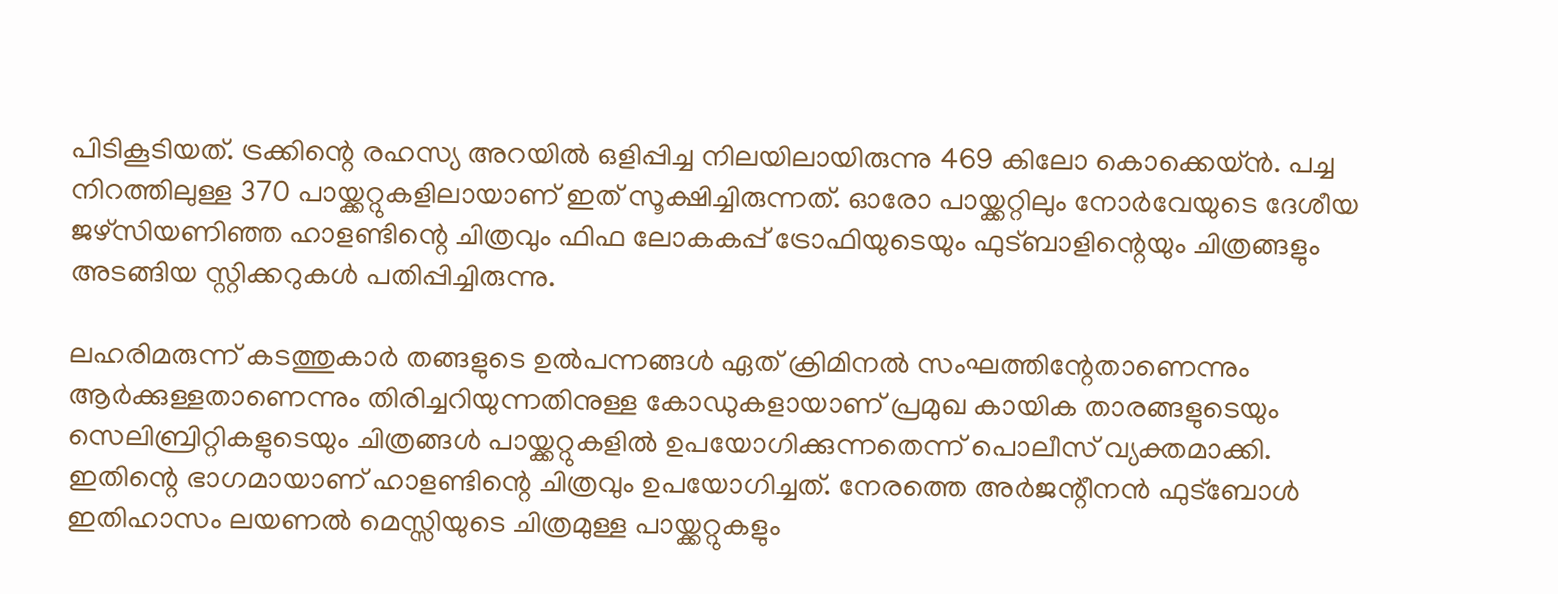പിടികൂടിയത്. ട്രക്കിന്റെ രഹസ്യ അറയിൽ ഒളിപ്പിച്ച നിലയിലായിരുന്നു 469 കിലോ കൊക്കെയ്ൻ. പച്ച നിറത്തിലുള്ള 370 പായ്ക്കറ്റുകളിലായാണ് ഇത് സൂക്ഷിച്ചിരുന്നത്. ഓരോ പായ്ക്കറ്റിലും നോർവേയുടെ ദേശീയ ജഴ്സിയണിഞ്ഞ ഹാളണ്ടിന്റെ ചിത്രവും ഫിഫ ലോകകപ്പ് ട്രോഫിയുടെയും ഫുട്ബാളിന്റെയും ചിത്രങ്ങളും അടങ്ങിയ സ്റ്റിക്കറുകൾ പതിപ്പിച്ചിരുന്നു.

ലഹരിമരുന്ന് കടത്തുകാർ തങ്ങളുടെ ഉൽപന്നങ്ങൾ ഏത് ക്രിമിനൽ സംഘത്തിന്റേതാണെന്നും ആർക്കുള്ളതാണെന്നും തിരിച്ചറിയുന്നതിനുള്ള കോഡുകളായാണ് പ്രമുഖ കായിക താരങ്ങളുടെയും സെലിബ്രിറ്റികളുടെയും ചിത്രങ്ങൾ പായ്ക്കറ്റുകളിൽ ഉപയോഗിക്കുന്നതെന്ന് പൊലീസ് വ്യക്തമാക്കി. ഇതിന്റെ ഭാഗമായാണ് ഹാളണ്ടിന്റെ ചിത്രവും ഉപയോഗിച്ചത്. നേരത്തെ അർജന്റീനൻ ഫുട്ബോൾ ഇതിഹാസം ലയണൽ മെസ്സിയുടെ ചിത്രമുള്ള പായ്ക്കറ്റുകളും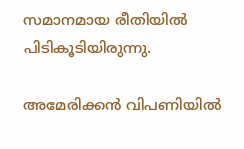സമാനമായ രീതിയിൽ പിടികൂടിയിരുന്നു.

അമേരിക്കൻ വിപണിയിൽ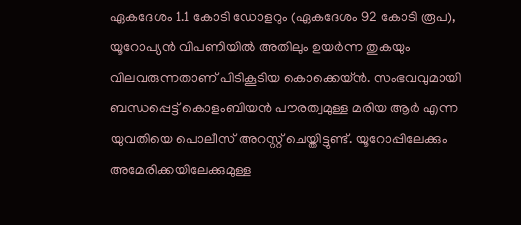ഏകദേശം 1.1 കോടി ഡോളറും (ഏകദേശം 92 കോടി രൂപ), യൂറോപ്യൻ വിപണിയിൽ അതിലും ഉയർന്ന തുകയും വിലവരുന്നതാണ് പിടികൂടിയ കൊക്കെയ്ൻ. സംഭവവുമായി ബന്ധപ്പെട്ട് കൊളംബിയൻ പൗരത്വമുള്ള മരിയ ആർ എന്ന യുവതിയെ പൊലീസ് അറസ്റ്റ് ചെയ്തിട്ടുണ്ട്. യൂറോപ്പിലേക്കും അമേരിക്കയിലേക്കുമുള്ള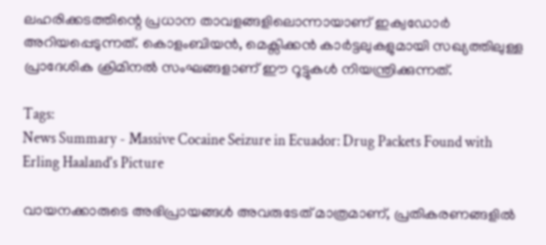ലഹരിക്കടത്തിന്റെ പ്രധാന താവളങ്ങളിലൊന്നായാണ് ഇക്വഡോർ അറിയപ്പെടുന്നത്. കൊളംബിയൻ, മെക്സിക്കൻ കാർട്ടലുകളുമായി സഖ്യത്തിലുള്ള പ്രാദേശിക ക്രിമിനൽ സംഘങ്ങളാണ് ഈ റൂട്ടുകൾ നിയന്ത്രിക്കുന്നത്.

Tags:
News Summary - Massive Cocaine Seizure in Ecuador: Drug Packets Found with Erling Haaland's Picture

വായനക്കാരുടെ അഭിപ്രായങ്ങള്‍ അവരുടേത് മാത്രമാണ്, പ്രതികരണങ്ങളിൽ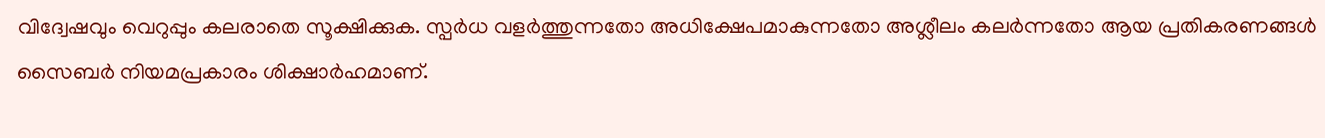വിദ്വേഷവും വെറുപ്പും കലരാതെ സൂക്ഷിക്കുക. സ്പർധ വളർത്തുന്നതോ അധിക്ഷേപമാകുന്നതോ അശ്ലീലം കലർന്നതോ ആയ പ്രതികരണങ്ങൾ സൈബർ നിയമപ്രകാരം ശിക്ഷാർഹമാണ്.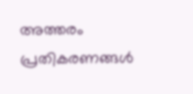അത്തരം പ്രതികരണങ്ങൾ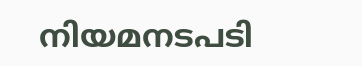നിയമനടപടി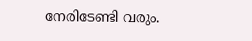നേരിടേണ്ടി വരും.